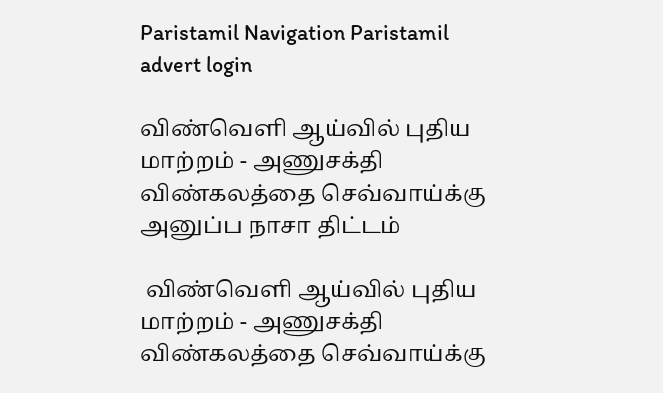Paristamil Navigation Paristamil advert login

விண்வெளி ஆய்வில் புதிய மாற்றம் - அணுசக்தி விண்கலத்தை செவ்வாய்க்கு அனுப்ப நாசா திட்டம்

 விண்வெளி ஆய்வில் புதிய மாற்றம் - அணுசக்தி விண்கலத்தை செவ்வாய்க்கு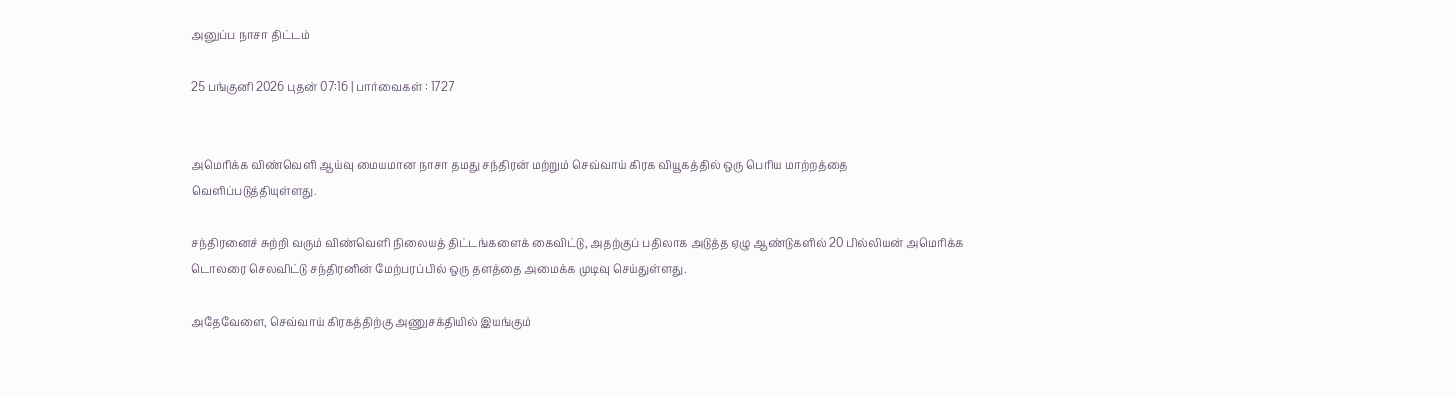அனுப்ப நாசா திட்டம்

25 பங்குனி 2026 புதன் 07:16 | பார்வைகள் : 1727


அமெரிக்க விண்வெளி ஆய்வு மையமான நாசா தமது சந்திரன் மற்றும் செவ்வாய் கிரக வியூகத்தில் ஒரு பெரிய மாற்றத்தை வெளிப்படுத்தியுள்ளது.

சந்திரனைச் சுற்றி வரும் விண்வெளி நிலையத் திட்டங்களைக் கைவிட்டு, அதற்குப் பதிலாக அடுத்த ஏழு ஆண்டுகளில் 20 பில்லியன் அமெரிக்க டொலரை செலவிட்டு சந்திரனின் மேற்பரப்பில் ஒரு தளத்தை அமைக்க முடிவு செய்துள்ளது.

அதேவேளை, செவ்வாய் கிரகத்திற்கு அணுசக்தியில் இயங்கும்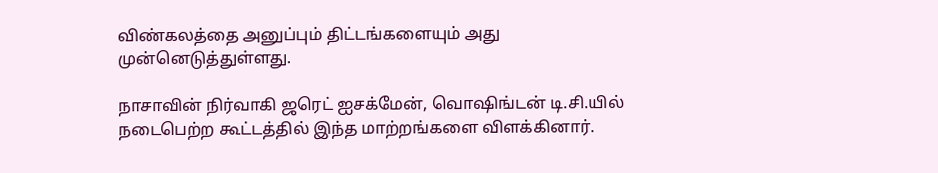விண்கலத்தை அனுப்பும் திட்டங்களையும் அது முன்னெடுத்துள்ளது.

நாசாவின் நிர்வாகி ஜரெட் ஐசக்மேன், வொஷிங்டன் டி.சி.யில் நடைபெற்ற கூட்டத்தில் இந்த மாற்றங்களை விளக்கினார்.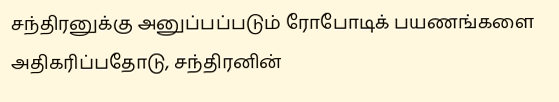சந்திரனுக்கு அனுப்பப்படும் ரோபோடிக் பயணங்களை அதிகரிப்பதோடு, சந்திரனின்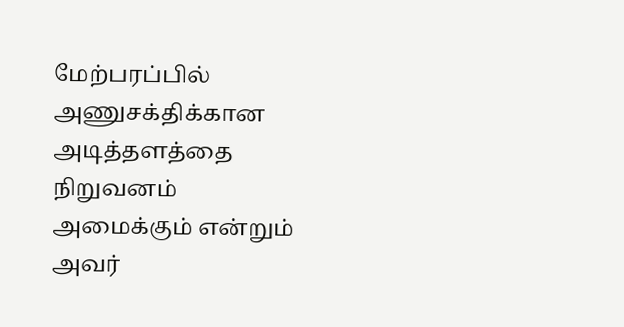மேற்பரப்பில் அணுசக்திக்கான அடித்தளத்தை நிறுவனம் அமைக்கும் என்றும் அவர்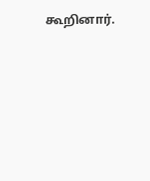கூறினார்.